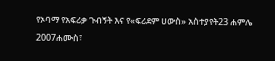የኦባማ የአፍሪቃ ጉብኝት እና የ«ፍሪደም ሀውስ» አስተያየት23 ሐምሌ 2007ሐሙስ፣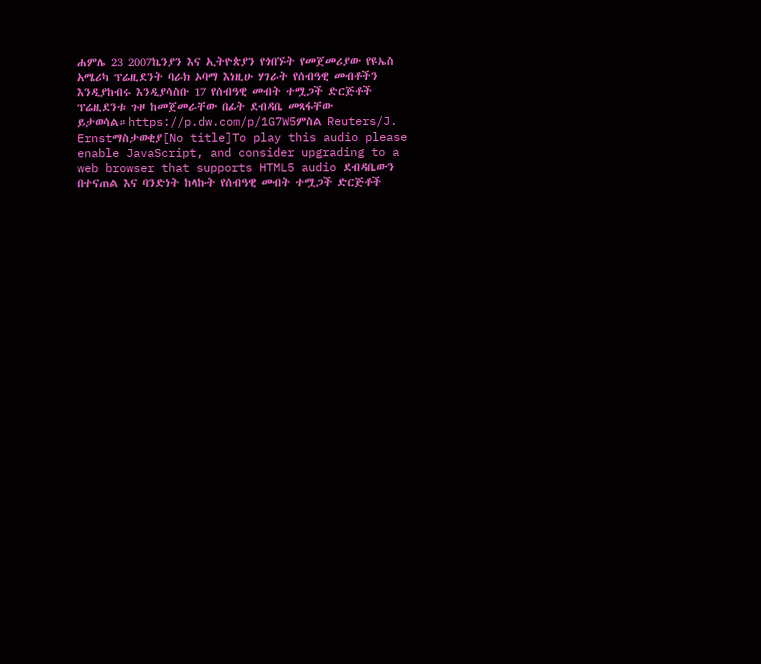ሐምሌ 23 2007ኬንያን እና ኢትዮጵያን የጎበኙት የመጀመሪያው የዩኤስ አሜሪካ ፕሬዚደንት ባራክ ኦባማ እነዚሁ ሃገራት የሰብዓዊ መብቶችን እንዲያከብሩ እንዲያሳስቡ 17 የሰብዓዊ መብት ተሟጋች ድርጅቶች ፕሬዚደንቱ ጉዞ ከመጀመራቸው በፊት ደብዳቤ መጻፋቸው ይታወሳል።https://p.dw.com/p/1G7W5ምስል Reuters/J. Ernstማስታወቂያ[No title]To play this audio please enable JavaScript, and consider upgrading to a web browser that supports HTML5 audio ደብዳቤውን በተናጠል እና ባንድነት ከላኩት የሰብዓዊ መብት ተሟጋች ድርጅቶች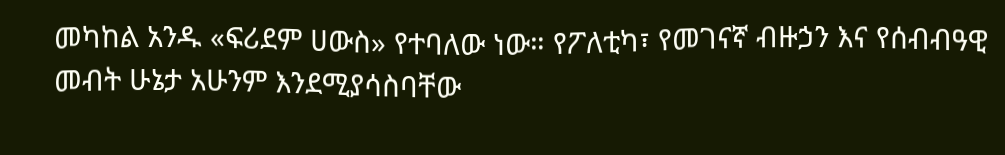መካከል አንዱ «ፍሪደም ሀውስ» የተባለው ነው። የፖለቲካ፣ የመገናኛ ብዙኃን እና የሰብብዓዊ መብት ሁኔታ አሁንም እንደሚያሳስባቸው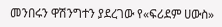መንበሩን ዋሽንግተን ያደረገው የ«ፍሪደም ሀውስ»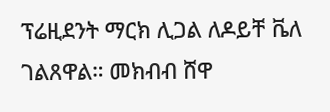ፕሬዚደንት ማርክ ሊጋል ለዶይቸ ቬለ ገልጸዋል። መክብብ ሸዋ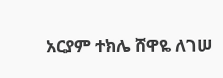አርያም ተክሌ ሸዋዬ ለገሠ